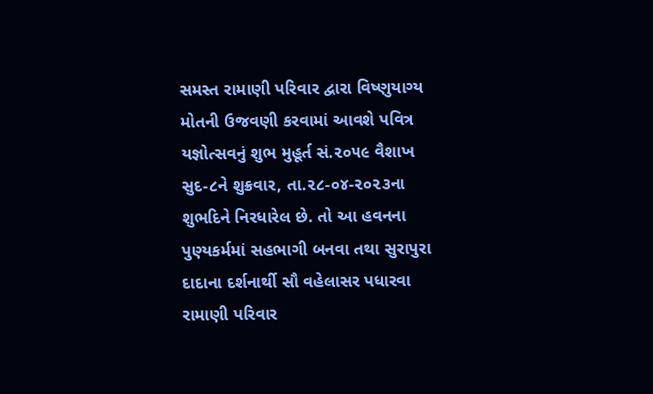સમસ્ત રામાણી પરિવાર દ્વારા વિષ્ણુયાગ્ય મોતની ઉજવણી કરવામાં આવશે પવિત્ર યજ્ઞોત્સવનું શુભ મુહૂર્ત સં.૨૦૫૯ વૈશાખ સુદ-૮ને શુક્રવાર, તા.૨૮-૦૪-૨૦૨૩ના શુભદિને નિરધારેલ છે. તો આ હવનના પુણ્યકર્મમાં સહભાગી બનવા તથા સુરાપુરા દાદાના દર્શનાર્થી સૌ વહેલાસર પધારવા રામાણી પરિવાર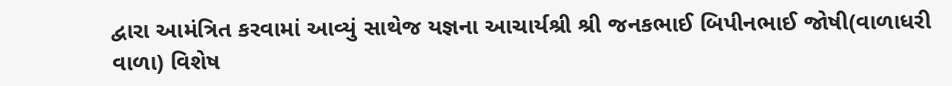દ્વારા આમંત્રિત કરવામાં આવ્યું સાથેજ યજ્ઞના આચાર્યશ્રી શ્રી જનકભાઈ બિપીનભાઈ જોષી(વાળાધરી વાળા) વિશેષ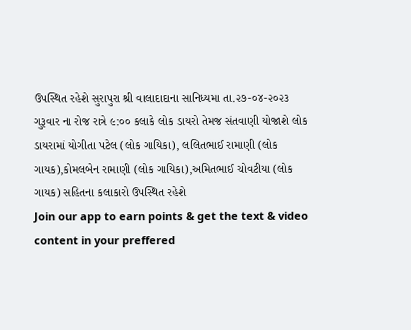ઉપસ્થિત રહેશે સુરાપુરા શ્રી વાલાદાદાના સાનિધ્યમા તા.૨૭-૦૪-૨૦૨૩ ગુરૂવાર ના રોજ રાત્રે ૯:૦૦ કલાકે લોક ડાયરો તેમજ સંતવાણી યોજાશે લોક ડાયરામાં યોગીતા પટેલ (લોક ગાયિકા), લલિતભાઈ રામાણી (લોક ગાયક),કોમલબેન રામાણી (લોક ગાયિકા),અમિતભાઈ ચોવટીયા (લોક ગાયક) સહિતના કલાકારો ઉપસ્થિત રહેશે
Join our app to earn points & get the text & video content in your preffered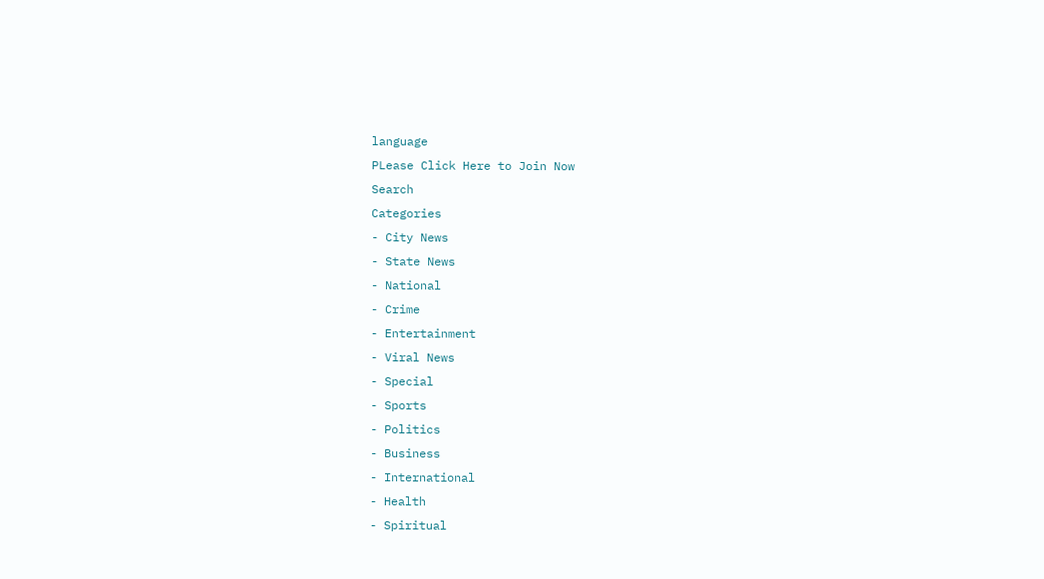language
PLease Click Here to Join Now
Search
Categories
- City News
- State News
- National
- Crime
- Entertainment
- Viral News
- Special
- Sports
- Politics
- Business
- International
- Health
- Spiritual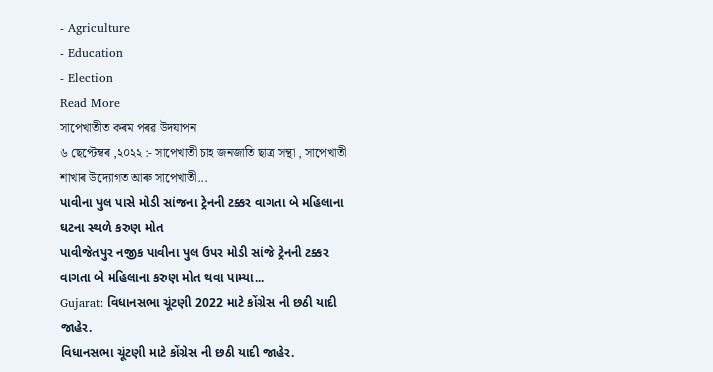- Agriculture
- Education
- Election
Read More
সাপেখাতীত কৰম পৰৱ উদযাপন
৬ ছেপ্টেম্বৰ ,২০২২ :- সাপেখাতী চাহ জনজাতি ছাত্ৰ সন্থা , সাপেখাতী শাখাৰ উদ্যোগত আৰু সাপেখাতী...
પાવીના પુલ પાસે મોડી સાંજના ટ્રેનની ટક્કર વાગતા બે મહિલાના ઘટના સ્થળે કરુણ મોત
પાવીજેતપુર નજીક પાવીના પુલ ઉપર મોડી સાંજે ટ્રેનની ટક્કર વાગતા બે મહિલાના કરુણ મોત થવા પામ્યા...
Gujarat: વિધાનસભા ચૂંટણી 2022 માટે કોંગ્રેસ ની છઠી યાદી જાહેર.
વિધાનસભા ચૂંટણી માટે કોંગ્રેસ ની છઠી યાદી જાહેર.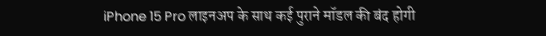iPhone 15 Pro लाइनअप के साथ कई पुराने मॉडल की बंद होगी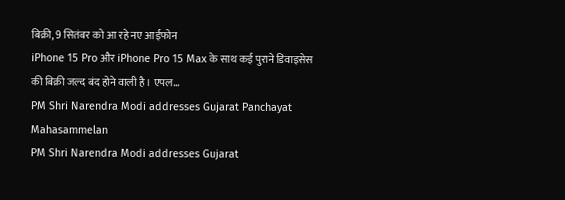बिक्री, 9 सितंबर को आ रहे नए आईफोन
iPhone 15 Pro और iPhone Pro 15 Max के साथ कई पुराने डिवाइसेस की बिक्री जल्द बंद होने वाली है। एपल...
PM Shri Narendra Modi addresses Gujarat Panchayat Mahasammelan
PM Shri Narendra Modi addresses Gujarat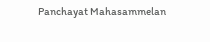Panchayat Mahasammelan